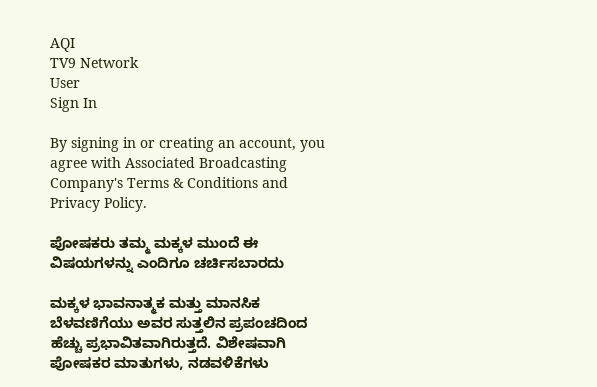AQI
TV9 Network
User
Sign In

By signing in or creating an account, you agree with Associated Broadcasting Company's Terms & Conditions and Privacy Policy.

ಪೋಷಕರು ತಮ್ಮ ಮಕ್ಕಳ ಮುಂದೆ ಈ ವಿಷಯಗಳನ್ನು ಎಂದಿಗೂ ಚರ್ಚಿಸಬಾರದು

ಮಕ್ಕಳ ಭಾವನಾತ್ಮಕ ಮತ್ತು ಮಾನಸಿಕ ಬೆಳವಣಿಗೆಯು ಅವರ ಸುತ್ತಲಿನ ಪ್ರಪಂಚದಿಂದ ಹೆಚ್ಚು ಪ್ರಭಾವಿತವಾಗಿರುತ್ತದೆ. ವಿಶೇಷವಾಗಿ ಪೋಷಕರ ಮಾತುಗಳು, ನಡವಳಿಕೆಗಳು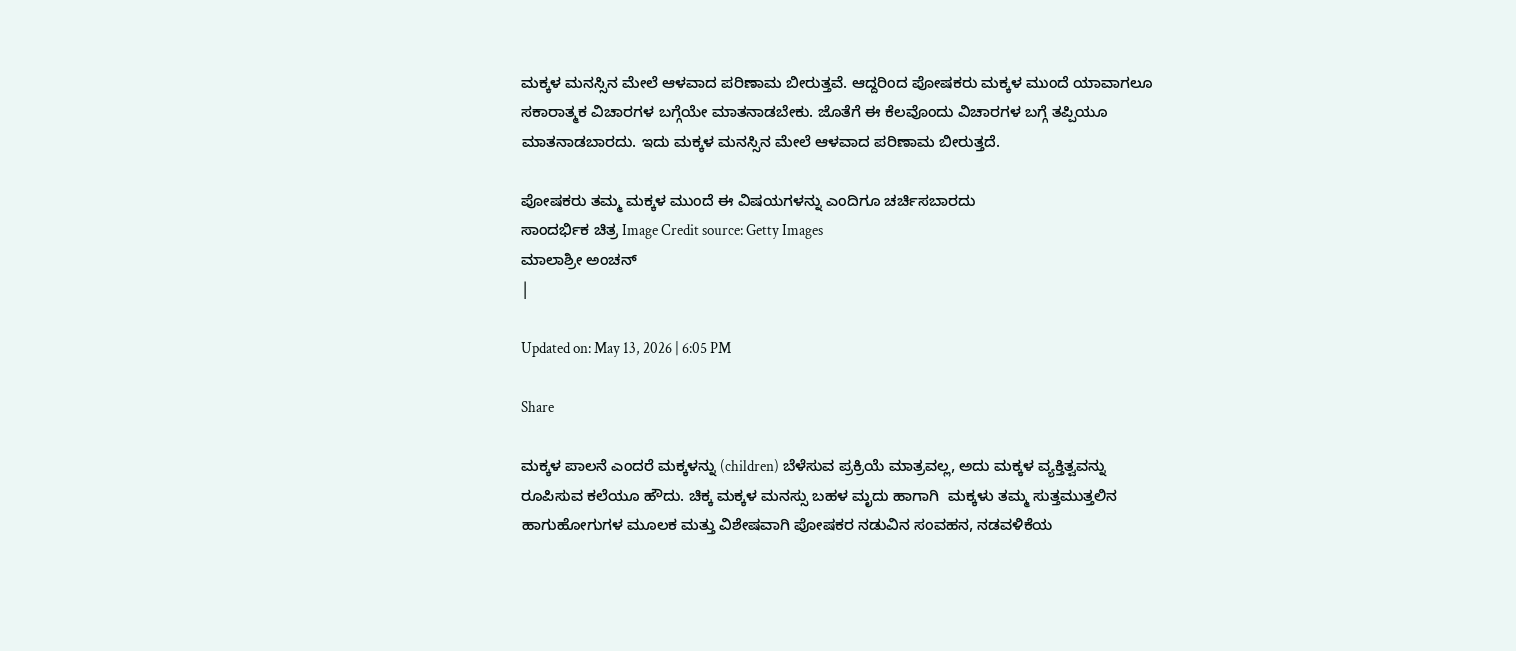ಮಕ್ಕಳ ಮನಸ್ಸಿನ ಮೇಲೆ ಆಳವಾದ ಪರಿಣಾಮ ಬೀರುತ್ತವೆ. ಆದ್ದರಿಂದ ಪೋಷಕರು ಮಕ್ಕಳ ಮುಂದೆ ಯಾವಾಗಲೂ ಸಕಾರಾತ್ಮಕ ವಿಚಾರಗಳ ಬಗ್ಗೆಯೇ ಮಾತನಾಡಬೇಕು. ಜೊತೆಗೆ ಈ ಕೆಲವೊಂದು ವಿಚಾರಗಳ ಬಗ್ಗೆ ತಪ್ಪಿಯೂ ಮಾತನಾಡಬಾರದು. ಇದು ಮಕ್ಕಳ ಮನಸ್ಸಿನ ಮೇಲೆ ಆಳವಾದ ಪರಿಣಾಮ ಬೀರುತ್ತದೆ.

ಪೋಷಕರು ತಮ್ಮ ಮಕ್ಕಳ ಮುಂದೆ ಈ ವಿಷಯಗಳನ್ನು ಎಂದಿಗೂ ಚರ್ಚಿಸಬಾರದು
ಸಾಂದರ್ಭಿಕ ಚಿತ್ರ Image Credit source: Getty Images
ಮಾಲಾಶ್ರೀ ಅಂಚನ್
|

Updated on: May 13, 2026 | 6:05 PM

Share

ಮಕ್ಕಳ ಪಾಲನೆ ಎಂದರೆ ಮಕ್ಕಳನ್ನು (children) ಬೆಳೆಸುವ ಪ್ರಕ್ರಿಯೆ ಮಾತ್ರವಲ್ಲ, ಅದು ಮಕ್ಕಳ ವ್ಯಕ್ತಿತ್ವವನ್ನು ರೂಪಿಸುವ ಕಲೆಯೂ ಹೌದು. ಚಿಕ್ಕ ಮಕ್ಕಳ ಮನಸ್ಸು ಬಹಳ ಮೃದು ಹಾಗಾಗಿ  ಮಕ್ಕಳು ತಮ್ಮ ಸುತ್ತಮುತ್ತಲಿನ ಹಾಗುಹೋಗುಗಳ ಮೂಲಕ ಮತ್ತು ವಿಶೇಷವಾಗಿ ಪೋಷಕರ ನಡುವಿನ ಸಂವಹನ, ನಡವಳಿಕೆಯ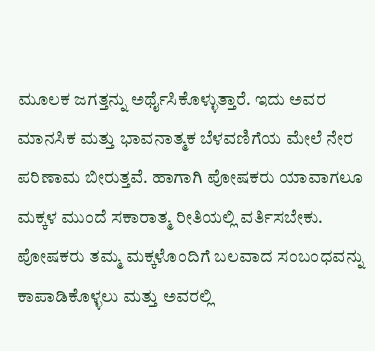ಮೂಲಕ ಜಗತ್ತನ್ನು ಅರ್ಥೈಸಿಕೊಳ್ಳುತ್ತಾರೆ. ಇದು ಅವರ ಮಾನಸಿಕ ಮತ್ತು ಭಾವನಾತ್ಮಕ ಬೆಳವಣಿಗೆಯ ಮೇಲೆ ನೇರ ಪರಿಣಾಮ ಬೀರುತ್ತವೆ. ಹಾಗಾಗಿ ಪೋಷಕರು ಯಾವಾಗಲೂ ಮಕ್ಕಳ ಮುಂದೆ ಸಕಾರಾತ್ಮ ರೀತಿಯಲ್ಲಿ ವರ್ತಿಸಬೇಕು. ಪೋಷಕರು ತಮ್ಮ ಮಕ್ಕಳೊಂದಿಗೆ ಬಲವಾದ ಸಂಬಂಧವನ್ನು ಕಾಪಾಡಿಕೊಳ್ಳಲು ಮತ್ತು ಅವರಲ್ಲಿ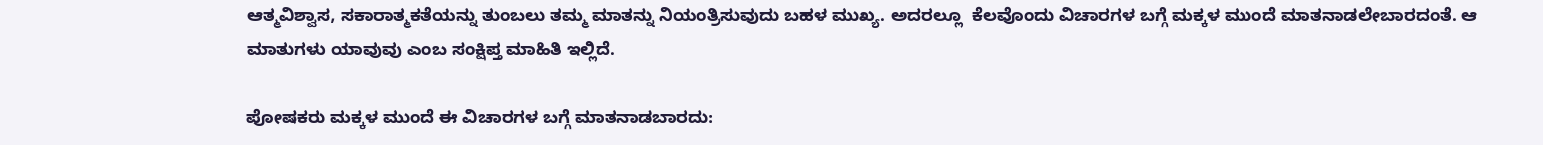ಆತ್ಮವಿಶ್ವಾಸ, ಸಕಾರಾತ್ಮಕತೆಯನ್ನು ತುಂಬಲು ತಮ್ಮ ಮಾತನ್ನು ನಿಯಂತ್ರಿಸುವುದು ಬಹಳ ಮುಖ್ಯ. ಅದರಲ್ಲೂ  ಕೆಲವೊಂದು ವಿಚಾರಗಳ ಬಗ್ಗೆ ಮಕ್ಕಳ ಮುಂದೆ ಮಾತನಾಡಲೇಬಾರದಂತೆ. ಆ ಮಾತುಗಳು ಯಾವುವು ಎಂಬ ಸಂಕ್ಷಿಪ್ತ ಮಾಹಿತಿ ಇಲ್ಲಿದೆ.

ಪೋಷಕರು ಮಕ್ಕಳ ಮುಂದೆ ಈ ವಿಚಾರಗಳ ಬಗ್ಗೆ ಮಾತನಾಡಬಾರದು: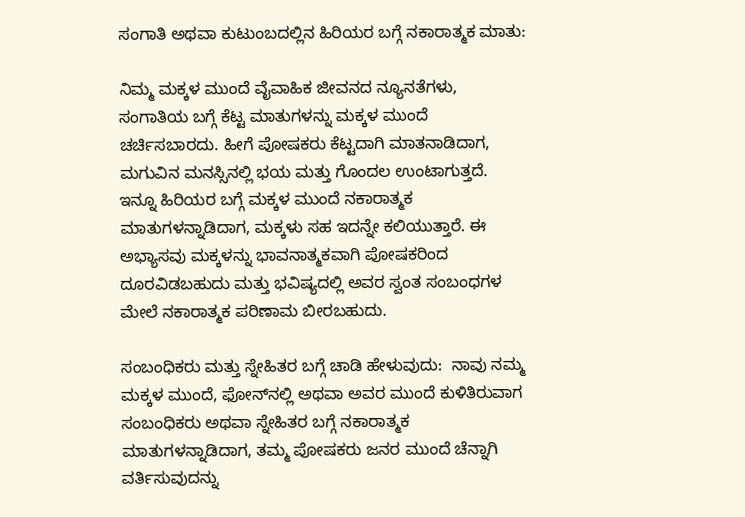ಸಂಗಾತಿ ಅಥವಾ ಕುಟುಂಬದಲ್ಲಿನ ಹಿರಿಯರ ಬಗ್ಗೆ ನಕಾರಾತ್ಮಕ ಮಾತು:

ನಿಮ್ಮ ಮಕ್ಕಳ ಮುಂದೆ ವೈವಾಹಿಕ ಜೀವನದ ನ್ಯೂನತೆಗಳು, ಸಂಗಾತಿಯ ಬಗ್ಗೆ ಕೆಟ್ಟ ಮಾತುಗಳನ್ನು ಮಕ್ಕಳ ಮುಂದೆ ಚರ್ಚಿಸಬಾರದು. ಹೀಗೆ ಪೋಷಕರು ಕೆಟ್ಟದಾಗಿ ಮಾತನಾಡಿದಾಗ, ಮಗುವಿನ ಮನಸ್ಸಿನಲ್ಲಿ ಭಯ ಮತ್ತು ಗೊಂದಲ ಉಂಟಾಗುತ್ತದೆ. ಇನ್ನೂ ಹಿರಿಯರ ಬಗ್ಗೆ ಮಕ್ಕಳ ಮುಂದೆ ನಕಾರಾತ್ಮಕ ಮಾತುಗಳನ್ನಾಡಿದಾಗ, ಮಕ್ಕಳು ಸಹ ಇದನ್ನೇ ಕಲಿಯುತ್ತಾರೆ. ಈ ಅಭ್ಯಾಸವು ಮಕ್ಕಳನ್ನು ಭಾವನಾತ್ಮಕವಾಗಿ ಪೋಷಕರಿಂದ ದೂರವಿಡಬಹುದು ಮತ್ತು ಭವಿಷ್ಯದಲ್ಲಿ ಅವರ ಸ್ವಂತ ಸಂಬಂಧಗಳ ಮೇಲೆ ನಕಾರಾತ್ಮಕ ಪರಿಣಾಮ ಬೀರಬಹುದು.

ಸಂಬಂಧಿಕರು ಮತ್ತು ಸ್ನೇಹಿತರ ಬಗ್ಗೆ ಚಾಡಿ ಹೇಳುವುದು:  ನಾವು ನಮ್ಮ ಮಕ್ಕಳ ಮುಂದೆ, ಫೋನ್‌ನಲ್ಲಿ ಅಥವಾ ಅವರ ಮುಂದೆ ಕುಳಿತಿರುವಾಗ  ಸಂಬಂಧಿಕರು ಅಥವಾ ಸ್ನೇಹಿತರ ಬಗ್ಗೆ ನಕಾರಾತ್ಮಕ ಮಾತುಗಳನ್ನಾಡಿದಾಗ, ತಮ್ಮ ಪೋಷಕರು ಜನರ ಮುಂದೆ ಚೆನ್ನಾಗಿ ವರ್ತಿಸುವುದನ್ನು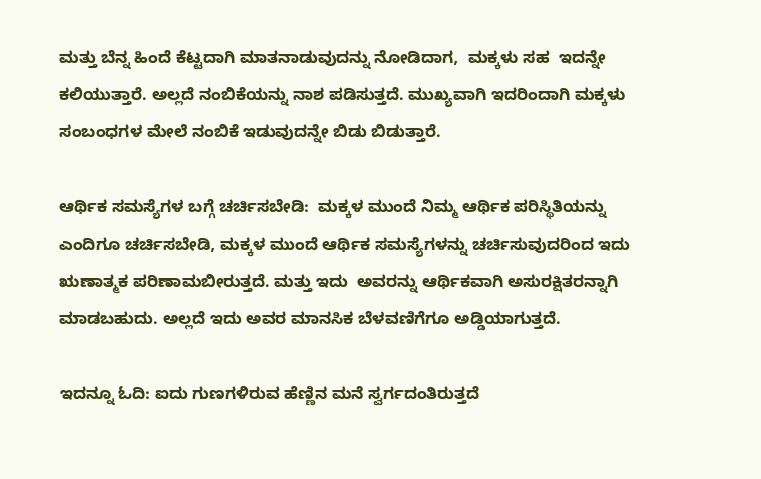ಮತ್ತು ಬೆನ್ನ ಹಿಂದೆ ಕೆಟ್ಟದಾಗಿ ಮಾತನಾಡುವುದನ್ನು ನೋಡಿದಾಗ,  ಮಕ್ಕಳು ಸಹ  ಇದನ್ನೇ ಕಲಿಯುತ್ತಾರೆ. ಅಲ್ಲದೆ ನಂಬಿಕೆಯನ್ನು ನಾಶ ಪಡಿಸುತ್ತದೆ. ಮುಖ್ಯವಾಗಿ ಇದರಿಂದಾಗಿ ಮಕ್ಕಳು ಸಂಬಂಧಗಳ ಮೇಲೆ ನಂಬಿಕೆ ಇಡುವುದನ್ನೇ ಬಿಡು ಬಿಡುತ್ತಾರೆ.

ಆರ್ಥಿಕ ಸಮಸ್ಯೆಗಳ ಬಗ್ಗೆ ಚರ್ಚಿಸಬೇಡಿ:  ಮಕ್ಕಳ ಮುಂದೆ ನಿಮ್ಮ ಆರ್ಥಿಕ ಪರಿಸ್ಥಿತಿಯನ್ನು ಎಂದಿಗೂ ಚರ್ಚಿಸಬೇಡಿ, ಮಕ್ಕಳ ಮುಂದೆ ಆರ್ಥಿಕ ಸಮಸ್ಯೆಗಳನ್ನು ಚರ್ಚಿಸುವುದರಿಂದ ಇದು ಋಣಾತ್ಮಕ ಪರಿಣಾಮಬೀರುತ್ತದೆ. ಮತ್ತು ಇದು  ಅವರನ್ನು ಆರ್ಥಿಕವಾಗಿ ಅಸುರಕ್ಷಿತರನ್ನಾಗಿ ಮಾಡಬಹುದು. ಅಲ್ಲದೆ ಇದು ಅವರ ಮಾನಸಿಕ ಬೆಳವಣಿಗೆಗೂ ಅಡ್ಡಿಯಾಗುತ್ತದೆ.

ಇದನ್ನೂ ಓದಿ: ಐದು ಗುಣಗಳಿರುವ ಹೆಣ್ಣಿನ ಮನೆ ಸ್ವರ್ಗದಂತಿರುತ್ತದೆ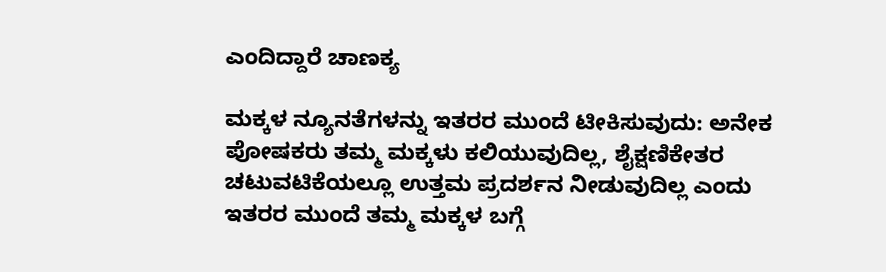ಎಂದಿದ್ದಾರೆ ಚಾಣಕ್ಯ

ಮಕ್ಕಳ ನ್ಯೂನತೆಗಳನ್ನು ಇತರರ ಮುಂದೆ ಟೀಕಿಸುವುದು: ಅನೇಕ ಪೋಷಕರು ತಮ್ಮ ಮಕ್ಕಳು ಕಲಿಯುವುದಿಲ್ಲ, ಶೈಕ್ಷಣಿಕೇತರ ಚಟುವಟಿಕೆಯಲ್ಲೂ ಉತ್ತಮ ಪ್ರದರ್ಶನ ನೀಡುವುದಿಲ್ಲ ಎಂದು ಇತರರ ಮುಂದೆ ತಮ್ಮ ಮಕ್ಕಳ ಬಗ್ಗೆ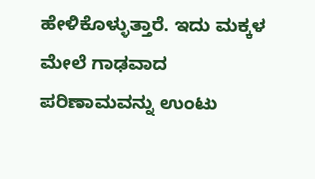ಹೇಳಿಕೊಳ್ಳುತ್ತಾರೆ. ಇದು ಮಕ್ಕಳ ಮೇಲೆ ಗಾಢವಾದ ಪರಿಣಾಮವನ್ನು ಉಂಟು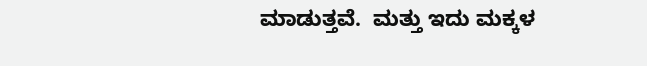ಮಾಡುತ್ತವೆ.  ಮತ್ತು ಇದು ಮಕ್ಕಳ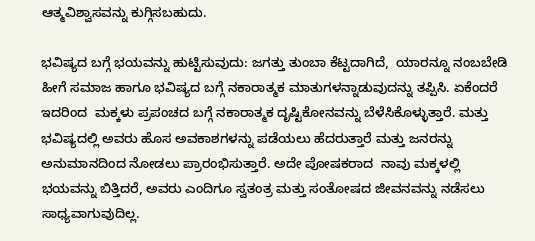ಆತ್ಮವಿಶ್ವಾಸವನ್ನು ಕುಗ್ಗಿಸಬಹುದು.

ಭವಿಷ್ಯದ ಬಗ್ಗೆ ಭಯವನ್ನು ಹುಟ್ಟಿಸುವುದು: ಜಗತ್ತು ತುಂಬಾ ಕೆಟ್ಟದಾಗಿದೆ,  ಯಾರನ್ನೂ ನಂಬಬೇಡಿ ಹೀಗೆ ಸಮಾಜ ಹಾಗೂ ಭವಿಷ್ಯದ ಬಗ್ಗೆ ನಕಾರಾತ್ಮಕ ಮಾತುಗಳನ್ನಾಡುವುದನ್ನು ತಪ್ಪಿಸಿ. ಏಕೆಂದರೆ ಇದರಿಂದ  ಮಕ್ಕಳು ಪ್ರಪಂಚದ ಬಗ್ಗೆ ನಕಾರಾತ್ಮಕ ದೃಷ್ಟಿಕೋನವನ್ನು ಬೆಳೆಸಿಕೊಳ್ಳುತ್ತಾರೆ. ಮತ್ತು ಭವಿಷ್ಯದಲ್ಲಿ ಅವರು ಹೊಸ ಅವಕಾಶಗಳನ್ನು ಪಡೆಯಲು ಹೆದರುತ್ತಾರೆ ಮತ್ತು ಜನರನ್ನು ಅನುಮಾನದಿಂದ ನೋಡಲು ಪ್ರಾರಂಭಿಸುತ್ತಾರೆ. ಅದೇ ಪೋಷಕರಾದ  ನಾವು ಮಕ್ಕಳಲ್ಲಿ ಭಯವನ್ನು ಬಿತ್ತಿದರೆ, ಅವರು ಎಂದಿಗೂ ಸ್ವತಂತ್ರ ಮತ್ತು ಸಂತೋಷದ ಜೀವನವನ್ನು ನಡೆಸಲು ಸಾಧ್ಯವಾಗುವುದಿಲ್ಲ.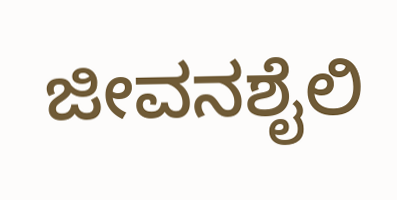ಜೀವನಶೈಲಿ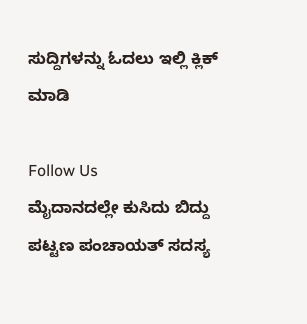ಸುದ್ದಿಗಳನ್ನು ಓದಲು ಇಲ್ಲಿ ಕ್ಲಿಕ್ ಮಾಡಿ

Follow Us
ಮೈದಾನದಲ್ಲೇ ಕುಸಿದು ಬಿದ್ದು ಪಟ್ಟಣ ಪಂಚಾಯತ್‌ ಸದಸ್ಯ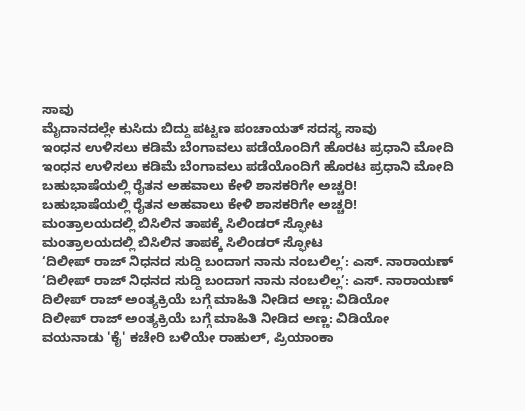ಸಾವು
ಮೈದಾನದಲ್ಲೇ ಕುಸಿದು ಬಿದ್ದು ಪಟ್ಟಣ ಪಂಚಾಯತ್‌ ಸದಸ್ಯ ಸಾವು
ಇಂಧನ ಉಳಿಸಲು ಕಡಿಮೆ ಬೆಂಗಾವಲು ಪಡೆಯೊಂದಿಗೆ ಹೊರಟ ಪ್ರಧಾನಿ ಮೋದಿ
ಇಂಧನ ಉಳಿಸಲು ಕಡಿಮೆ ಬೆಂಗಾವಲು ಪಡೆಯೊಂದಿಗೆ ಹೊರಟ ಪ್ರಧಾನಿ ಮೋದಿ
ಬಹುಭಾಷೆಯಲ್ಲಿ ರೈತನ ಅಹವಾಲು ಕೇಳಿ ಶಾಸಕರಿಗೇ ಅಚ್ಚರಿ!
ಬಹುಭಾಷೆಯಲ್ಲಿ ರೈತನ ಅಹವಾಲು ಕೇಳಿ ಶಾಸಕರಿಗೇ ಅಚ್ಚರಿ!
ಮಂತ್ರಾಲಯದಲ್ಲಿ ಬಿಸಿಲಿನ ತಾಪಕ್ಕೆ ಸಿಲಿಂಡರ್ ಸ್ಫೋಟ
ಮಂತ್ರಾಲಯದಲ್ಲಿ ಬಿಸಿಲಿನ ತಾಪಕ್ಕೆ ಸಿಲಿಂಡರ್ ಸ್ಫೋಟ
‘ದಿಲೀಪ್ ರಾಜ್ ನಿಧನದ ಸುದ್ದಿ ಬಂದಾಗ ನಾನು ನಂಬಲಿಲ್ಲ’: ಎಸ್. ನಾರಾಯಣ್
‘ದಿಲೀಪ್ ರಾಜ್ ನಿಧನದ ಸುದ್ದಿ ಬಂದಾಗ ನಾನು ನಂಬಲಿಲ್ಲ’: ಎಸ್. ನಾರಾಯಣ್
ದಿಲೀಪ್ ರಾಜ್ ಅಂತ್ಯಕ್ರಿಯೆ ಬಗ್ಗೆ ಮಾಹಿತಿ ನೀಡಿದ ಅಣ್ಣ: ವಿಡಿಯೋ
ದಿಲೀಪ್ ರಾಜ್ ಅಂತ್ಯಕ್ರಿಯೆ ಬಗ್ಗೆ ಮಾಹಿತಿ ನೀಡಿದ ಅಣ್ಣ: ವಿಡಿಯೋ
ವಯನಾಡು 'ಕೈ' ಕಚೇರಿ ಬಳಿಯೇ ರಾಹುಲ್, ಪ್ರಿಯಾಂಕಾ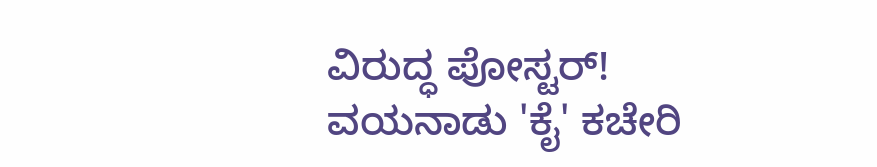ವಿರುದ್ಧ ಪೋಸ್ಟರ್!
ವಯನಾಡು 'ಕೈ' ಕಚೇರಿ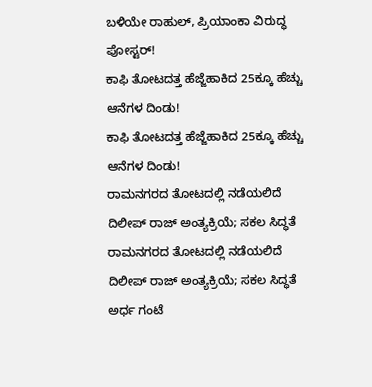ಬಳಿಯೇ ರಾಹುಲ್, ಪ್ರಿಯಾಂಕಾ ವಿರುದ್ಧ ಪೋಸ್ಟರ್!
ಕಾಫಿ ತೋಟದತ್ತ ಹೆಜ್ಜೆಹಾಕಿದ 25ಕ್ಕೂ ಹೆಚ್ಚು ಆನೆಗಳ ದಿಂಡು!
ಕಾಫಿ ತೋಟದತ್ತ ಹೆಜ್ಜೆಹಾಕಿದ 25ಕ್ಕೂ ಹೆಚ್ಚು ಆನೆಗಳ ದಿಂಡು!
ರಾಮನಗರದ ತೋಟದಲ್ಲಿ ನಡೆಯಲಿದೆ ದಿಲೀಪ್ ರಾಜ್ ಅಂತ್ಯಕ್ರಿಯೆ; ಸಕಲ ಸಿದ್ಧತೆ
ರಾಮನಗರದ ತೋಟದಲ್ಲಿ ನಡೆಯಲಿದೆ ದಿಲೀಪ್ ರಾಜ್ ಅಂತ್ಯಕ್ರಿಯೆ; ಸಕಲ ಸಿದ್ಧತೆ
ಅರ್ಧ ಗಂಟೆ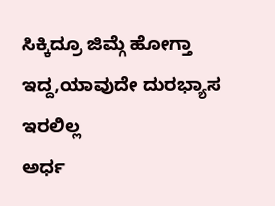ಸಿಕ್ಕಿದ್ರೂ ಜಿಮ್ಗೆ ಹೋಗ್ತಾ ಇದ್ದ,ಯಾವುದೇ ದುರಭ್ಯಾಸ ಇರಲಿಲ್ಲ
ಅರ್ಧ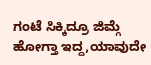ಗಂಟೆ ಸಿಕ್ಕಿದ್ರೂ ಜಿಮ್ಗೆ ಹೋಗ್ತಾ ಇದ್ದ,ಯಾವುದೇ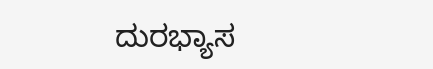ದುರಭ್ಯಾಸ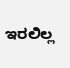ಇರಲಿಲ್ಲ